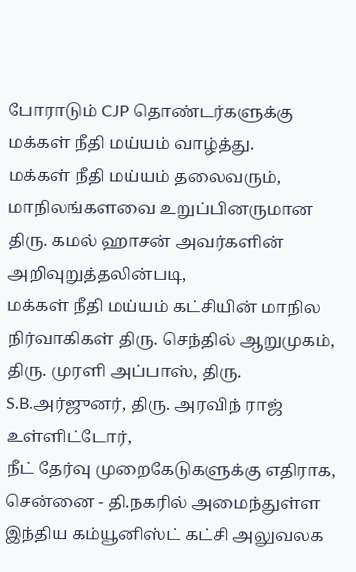போராடும் CJP தொண்டர்களுக்கு மக்கள் நீதி மய்யம் வாழ்த்து.
மக்கள் நீதி மய்யம் தலைவரும், மாநிலங்களவை உறுப்பினருமான திரு. கமல் ஹாசன் அவர்களின் அறிவுறுத்தலின்படி,
மக்கள் நீதி மய்யம் கட்சியின் மாநில நிர்வாகிகள் திரு. செந்தில் ஆறுமுகம், திரு. முரளி அப்பாஸ், திரு. S.B.அர்ஜுனர், திரு. அரவிந் ராஜ் உள்ளிட்டோர்,
நீட் தேர்வு முறைகேடுகளுக்கு எதிராக, சென்னை - தி.நகரில் அமைந்துள்ள இந்திய கம்யூனிஸ்ட் கட்சி அலுவலக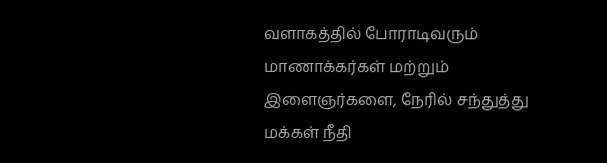வளாகத்தில் போராடிவரும் மாணாக்கர்கள் மற்றும் இளைஞர்களை, நேரில் சந்துத்து மக்கள் நீதி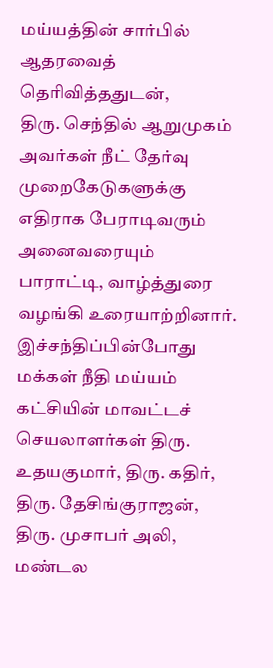மய்யத்தின் சார்பில் ஆதரவைத் தெரிவித்ததுடன்,
திரு. செந்தில் ஆறுமுகம் அவர்கள் நீட் தேர்வு முறைகேடுகளுக்கு எதிராக பேராடிவரும் அனைவரையும் பாராட்டி, வாழ்த்துரை வழங்கி உரையாற்றினார்.
இச்சந்திப்பின்போது மக்கள் நீதி மய்யம் கட்சியின் மாவட்டச் செயலாளர்கள் திரு. உதயகுமார், திரு. கதிர், திரு. தேசிங்குராஜன், திரு. முசாபர் அலி, மண்டல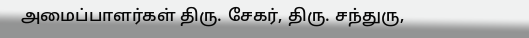அமைப்பாளர்கள் திரு. சேகர், திரு. சந்துரு,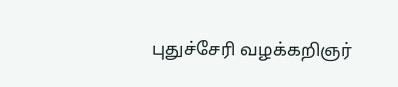புதுச்சேரி வழக்கறிஞர்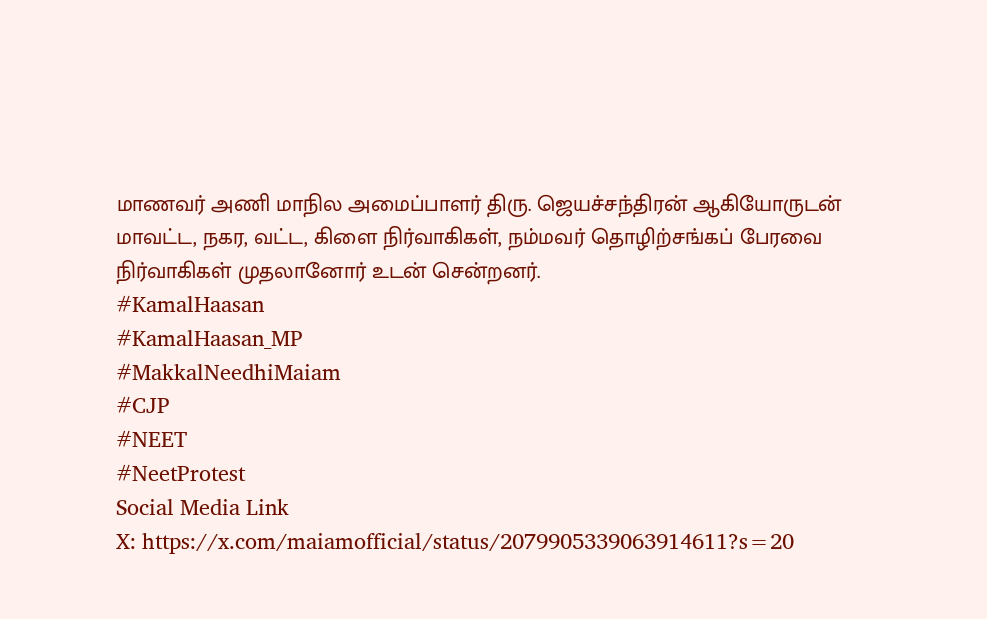மாணவர் அணி மாநில அமைப்பாளர் திரு. ஜெயச்சந்திரன் ஆகியோருடன் மாவட்ட, நகர, வட்ட, கிளை நிர்வாகிகள், நம்மவர் தொழிற்சங்கப் பேரவை நிர்வாகிகள் முதலானோர் உடன் சென்றனர்.
#KamalHaasan
#KamalHaasan_MP
#MakkalNeedhiMaiam
#CJP
#NEET
#NeetProtest
Social Media Link
X: https://x.com/maiamofficial/status/2079905339063914611?s=20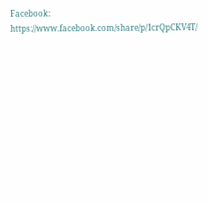Facebook: https://www.facebook.com/share/p/1crQpCKV4T/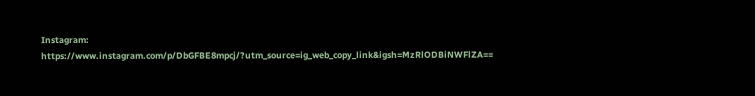Instagram: https://www.instagram.com/p/DbGFBE8mpcj/?utm_source=ig_web_copy_link&igsh=MzRlODBiNWFlZA==